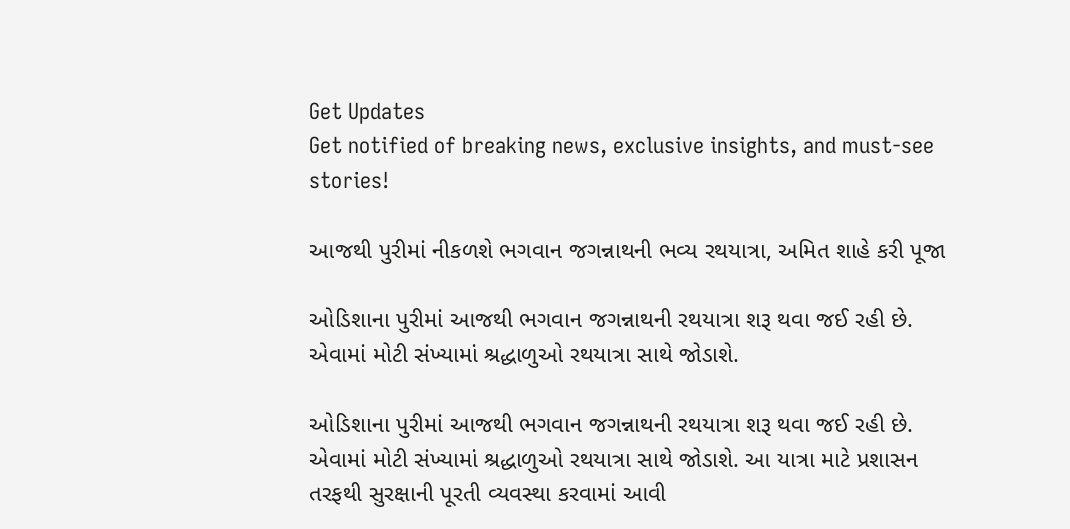Get Updates
Get notified of breaking news, exclusive insights, and must-see stories!

આજથી પુરીમાં નીકળશે ભગવાન જગન્નાથની ભવ્ય રથયાત્રા, અમિત શાહે કરી પૂજા

ઓડિશાના પુરીમાં આજથી ભગવાન જગન્નાથની રથયાત્રા શરૂ થવા જઈ રહી છે. એવામાં મોટી સંખ્યામાં શ્રદ્ધાળુઓ રથયાત્રા સાથે જોડાશે.

ઓડિશાના પુરીમાં આજથી ભગવાન જગન્નાથની રથયાત્રા શરૂ થવા જઈ રહી છે. એવામાં મોટી સંખ્યામાં શ્રદ્ધાળુઓ રથયાત્રા સાથે જોડાશે. આ યાત્રા માટે પ્રશાસન તરફથી સુરક્ષાની પૂરતી વ્યવસ્થા કરવામાં આવી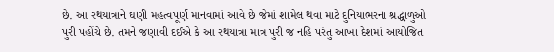છે. આ રથયાત્રાને ઘણી મહત્વપૂર્ણ માનવામાં આવે છે જેમાં શામેલ થવા માટે દુનિયાભરના શ્રદ્ધાળુઓ પુરી પહોંચે છે. તમને જણાવી દઈએ કે આ રથયાત્રા માત્ર પુરી જ નહિ પરંતુ આખા દેશમાં આયોજિત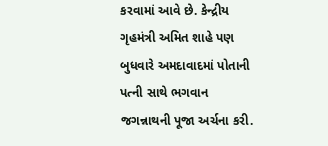કરવામાં આવે છે. કેન્દ્રીય ગૃહમંત્રી અમિત શાહે પણ બુધવારે અમદાવાદમાં પોતાની પત્ની સાથે ભગવાન જગન્નાથની પૂજા અર્ચના કરી.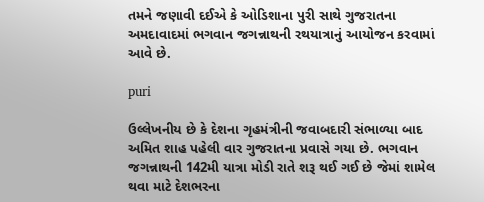તમને જણાવી દઈએ કે ઓડિશાના પુરી સાથે ગુજરાતના અમદાવાદમાં ભગવાન જગન્નાથની રથયાત્રાનું આયોજન કરવામાં આવે છે.

puri

ઉલ્લેખનીય છે કે દેશના ગૃહમંત્રીની જવાબદારી સંભાળ્યા બાદ અમિત શાહ પહેલી વાર ગુજરાતના પ્રવાસે ગયા છે. ભગવાન જગન્નાથની 142મી યાત્રા મોડી રાતે શરૂ થઈ ગઈ છે જેમાં શામેલ થવા માટે દેશભરના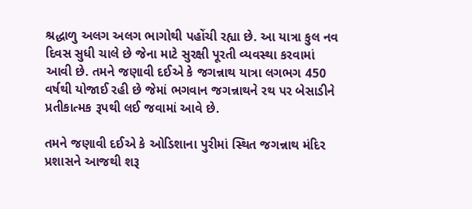શ્રદ્ધાળુ અલગ અલગ ભાગોથી પહોંચી રહ્યા છે. આ યાત્રા કુલ નવ દિવસ સુધી ચાલે છે જેના માટે સુરક્ષી પૂરતી વ્યવસ્થા કરવામાં આવી છે. તમને જણાવી દઈએ કે જગન્નાથ યાત્રા લગભગ 450 વર્ષથી યોજાઈ રહી છે જેમાં ભગવાન જગન્નાથને રથ પર બેસાડીને પ્રતીકાત્મક રૂપથી લઈ જવામાં આવે છે.

તમને જણાવી દઈએ કે ઓડિશાના પુરીમાં સ્થિત જગન્નાથ મંદિર પ્રશાસને આજથી શરૂ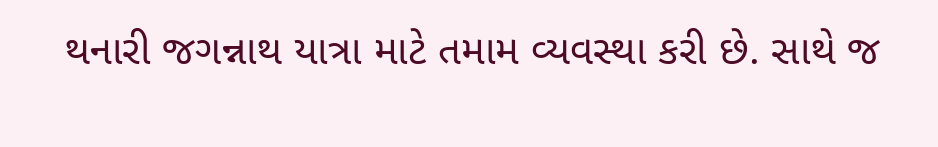થનારી જગન્નાથ યાત્રા માટે તમામ વ્યવસ્થા કરી છે. સાથે જ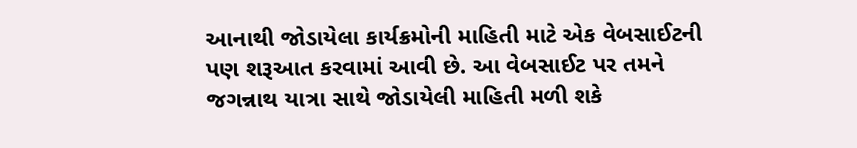આનાથી જોડાયેલા કાર્યક્રમોની માહિતી માટે એક વેબસાઈટની પણ શરૂઆત કરવામાં આવી છે. આ વેબસાઈટ પર તમને જગન્નાથ યાત્રા સાથે જોડાયેલી માહિતી મળી શકે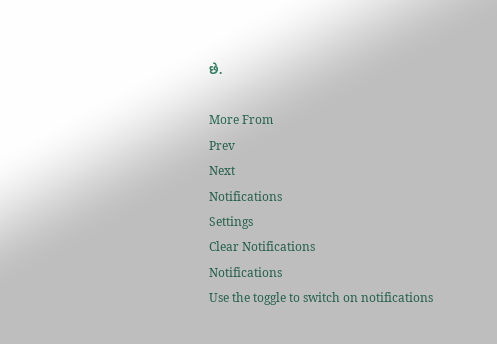છે.

More From
Prev
Next
Notifications
Settings
Clear Notifications
Notifications
Use the toggle to switch on notifications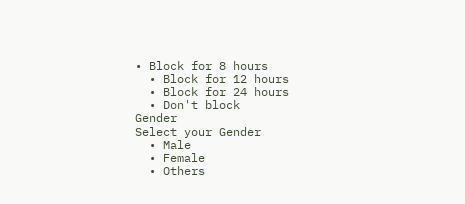• Block for 8 hours
  • Block for 12 hours
  • Block for 24 hours
  • Don't block
Gender
Select your Gender
  • Male
  • Female
  • Others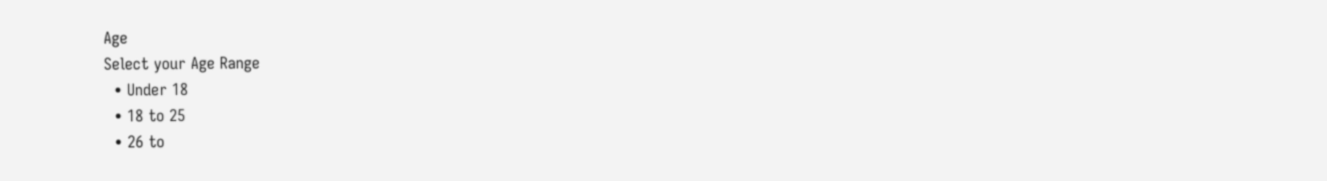Age
Select your Age Range
  • Under 18
  • 18 to 25
  • 26 to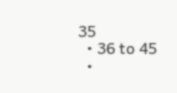35
  • 36 to 45
  •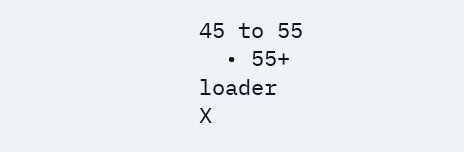45 to 55
  • 55+
loader
X